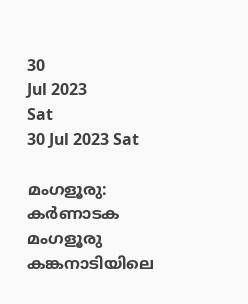30
Jul 2023
Sat
30 Jul 2023 Sat

മംഗളൂരു: കർണാടക മംഗളൂരു കങ്കനാടിയിലെ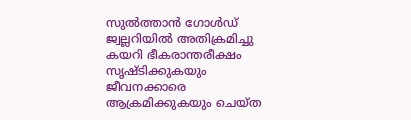സുൽത്താൻ ഗോൾഡ് ജ്വല്ലറിയിൽ അതിക്രമിച്ചു കയറി ഭീകരാന്തരീക്ഷം സൃഷ്ടിക്കുകയും ജീവനക്കാരെ ആക്രമിക്കുകയും ചെയ്ത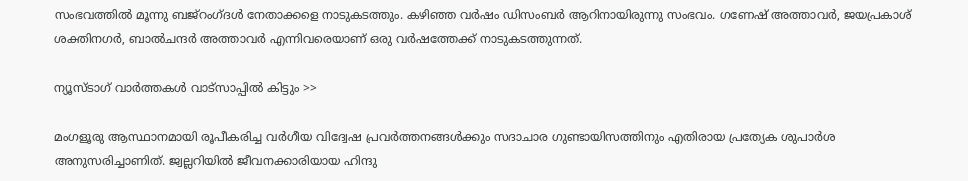സംഭവത്തിൽ മൂന്നു ബജ്‌റംഗ്ദൾ നേതാക്കളെ നാടുകടത്തും. കഴിഞ്ഞ വർഷം ഡിസംബർ ആറിനായിരുന്നു സംഭവം. ഗണേഷ് അത്താവർ, ജയപ്രകാശ് ശക്തിനഗർ, ബാൽചന്ദർ അത്താവർ എന്നിവരെയാണ് ഒരു വർഷത്തേക്ക് നാടുകടത്തുന്നത്.

ന്യൂസ്ടാഗ് വാര്‍ത്തകള്‍ വാട്‌സാപ്പില്‍ കിട്ടും >>

മംഗളൂരു ആസ്ഥാനമായി രൂപീകരിച്ച വർഗീയ വിദ്വേഷ പ്രവർത്തനങ്ങൾക്കും സദാചാര ഗുണ്ടായിസത്തിനും എതിരായ പ്രത്യേക ശുപാർശ അനുസരിച്ചാണിത്. ജ്വല്ലറിയിൽ ജീവനക്കാരിയായ ഹിന്ദു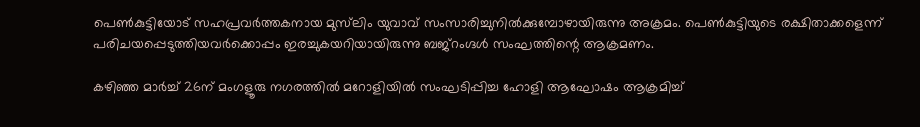പെൺകുട്ടിയോട് സഹപ്രവർത്തകനായ മുസ്‌ലിം യുവാവ് സംസാരിച്ചുനിൽക്കുമ്പോഴായിരുന്നു അക്രമം. പെൺകുട്ടിയുടെ രക്ഷിതാക്കളെന്ന് പരിചയപ്പെടുത്തിയവർക്കൊപ്പം ഇരച്ചുകയറിയായിരുന്നു ബജ്‌റംഗ്ദൾ സംഘത്തിന്റെ ആക്രമണം.

കഴിഞ്ഞ മാർച്ച് 26ന് മംഗളൂരു നഗരത്തിൽ മറോളിയിൽ സംഘടിപ്പിച്ച ഹോളി ആഘോഷം ആക്രമിച്ച്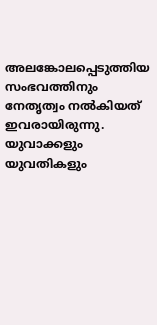അലങ്കോലപ്പെടുത്തിയ സംഭവത്തിനും നേതൃത്വം നൽകിയത് ഇവരായിരുന്നു. യുവാക്കളും യുവതികളും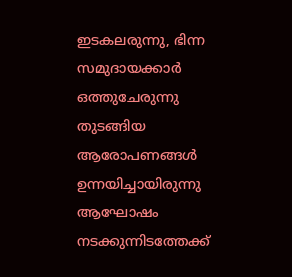ഇടകലരുന്നു, ഭിന്ന സമുദായക്കാർ ഒത്തുചേരുന്നു തുടങ്ങിയ ആരോപണങ്ങൾ ഉന്നയിച്ചായിരുന്നു ആഘോഷം നടക്കുന്നിടത്തേക്ക്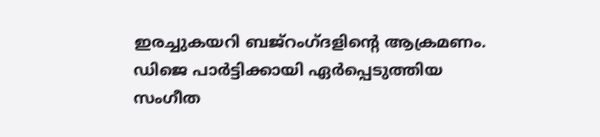ഇരച്ചുകയറി ബജ്‌റംഗ്ദളിന്റെ ആക്രമണം. ഡിജെ പാർട്ടിക്കായി ഏർപ്പെടുത്തിയ സംഗീത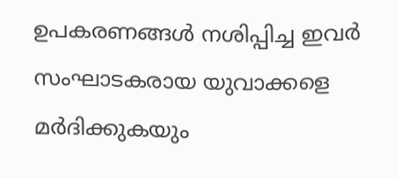ഉപകരണങ്ങൾ നശിപ്പിച്ച ഇവർ സംഘാടകരായ യുവാക്കളെ മർദിക്കുകയും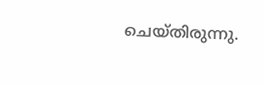ചെയ്തിരുന്നു.